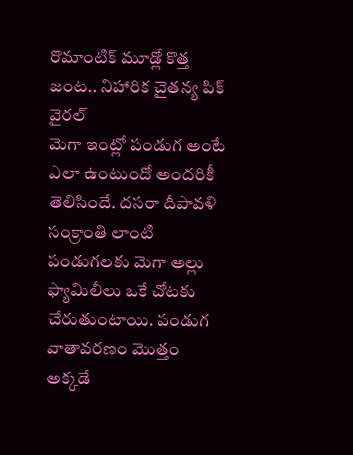రొమాంటిక్ మూడ్లో కొత్త జంట.. నిహారిక చైతన్య పిక్ వైరల్
మెగా ఇంట్లో పండుగ అంటే ఎలా ఉంటుందో అందరికీ తెలిసిందే. దసరా దీపావళి సంక్రాంతి లాంటి పండుగలకు మెగా అల్లు ఫ్యామిలీలు ఒకే చోటకు చేరుతుంటాయి. పండుగ వాతావరణం మొత్తం అక్కడే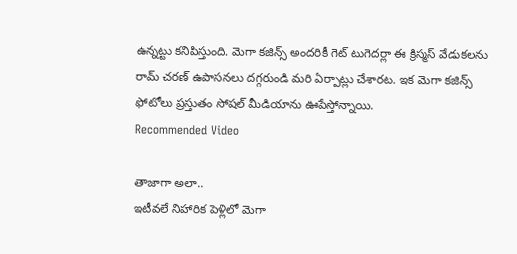ఉన్నట్టు కనిపిస్తుంది. మెగా కజిన్స్ అందరికీ గెట్ టుగెదర్లా ఈ క్రిస్మస్ వేడుకలను రామ్ చరణ్ ఉపాసనలు దగ్గరుండి మరి ఏర్పాట్లు చేశారట. ఇక మెగా కజిన్స్ ఫోటోలు ప్రస్తుతం సోషల్ మీడియాను ఊపేస్తోన్నాయి.
Recommended Video

తాజాగా అలా..
ఇటీవలే నిహారిక పెళ్లిలో మెగా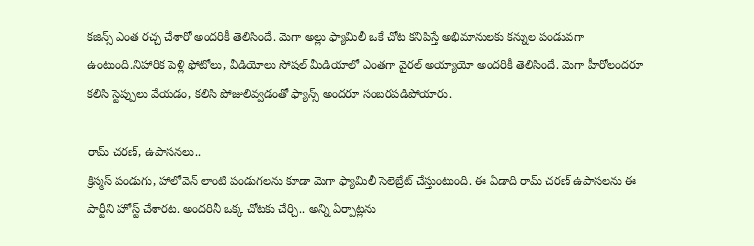కజిన్స్ ఎంత రచ్చ చేశారో అందరికీ తెలిసిందే. మెగా అల్లు ఫ్యామిలీ ఒకే చోట కనిపిస్తే అభిమానులకు కన్నుల పండువగా ఉంటుంది.నిహారిక పెళ్లి ఫోటోలు, వీడియోలు సోషల్ మీడియాలో ఎంతగా వైరల్ అయ్యాయో అందరికీ తెలిసిందే. మెగా హీరోలందరూ కలిసి స్టెప్పులు వేయడం, కలిసి పోజులివ్వడంతో ఫ్యాన్స్ అందరూ సంబరపడిపోయారు.

రామ్ చరణ్, ఉపాసనలు..
క్రిస్మస్ పండుగు, హాలోవెన్ లాంటి పండుగలను కూడా మెగా ఫ్యామిలీ సెలెబ్రేట్ చేస్తుంటుంది. ఈ ఏడాది రామ్ చరణ్ ఉపాసలను ఈ పార్టీని హోస్ట్ చేశారట. అందరినీ ఒక్క చోటకు చేర్చి.. అన్ని ఏర్పాట్లను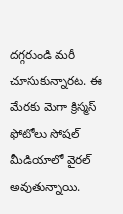దగ్గరుండి మరీ చూసుకున్నారట. ఈ మేరకు మెగా క్రిస్మస్ ఫోటోలు సోషల్ మీడియాలో వైరల్ అవుతున్నాయి.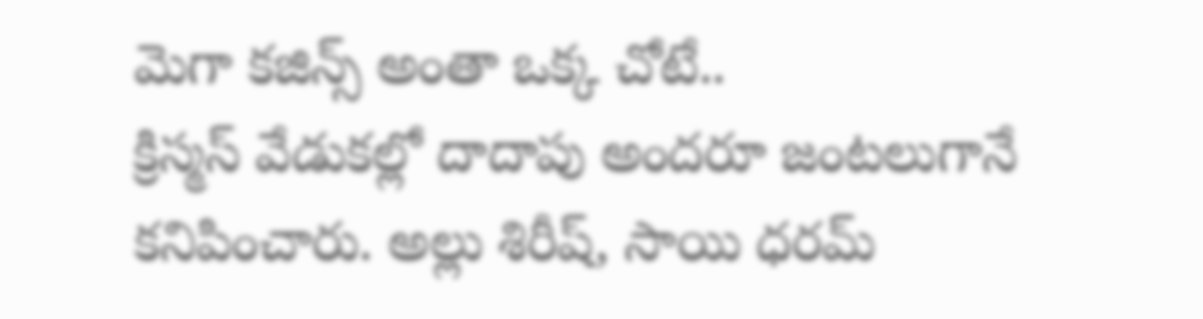మెగా కజిన్స్ అంతా ఒక్క చోటే..
క్రిస్మస్ వేడుకల్లో దాదాపు అందరూ జంటలుగానే కనిపించారు. అల్లు శిరీష్, సాయి ధరమ్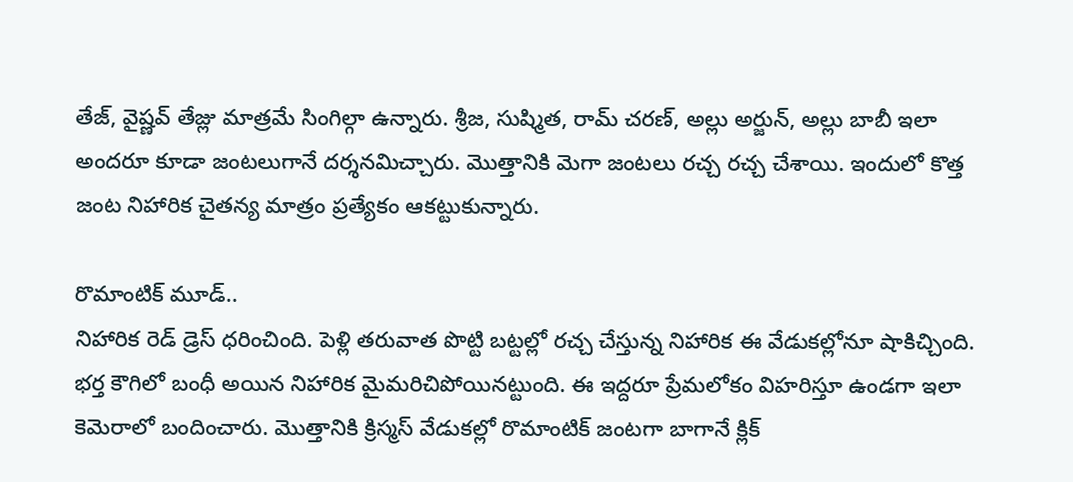తేజ్, వైష్ణవ్ తేజ్లు మాత్రమే సింగిల్గా ఉన్నారు. శ్రీజ, సుష్మిత, రామ్ చరణ్, అల్లు అర్జున్, అల్లు బాబీ ఇలా అందరూ కూడా జంటలుగానే దర్శనమిచ్చారు. మొత్తానికి మెగా జంటలు రచ్చ రచ్చ చేశాయి. ఇందులో కొత్త జంట నిహారిక చైతన్య మాత్రం ప్రత్యేకం ఆకట్టుకున్నారు.

రొమాంటిక్ మూడ్..
నిహారిక రెడ్ డ్రెస్ ధరించింది. పెళ్లి తరువాత పొట్టి బట్టల్లో రచ్చ చేస్తున్న నిహారిక ఈ వేడుకల్లోనూ షాకిచ్చింది. భర్త కౌగిలో బంధీ అయిన నిహారిక మైమరిచిపోయినట్టుంది. ఈ ఇద్దరూ ప్రేమలోకం విహరిస్తూ ఉండగా ఇలా కెమెరాలో బందించారు. మొత్తానికి క్రిస్మస్ వేడుకల్లో రొమాంటిక్ జంటగా బాగానే క్లిక్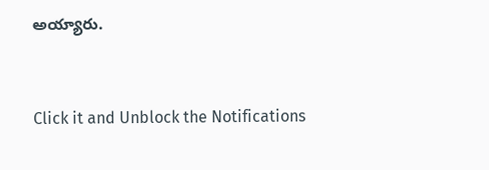అయ్యారు.


Click it and Unblock the Notifications